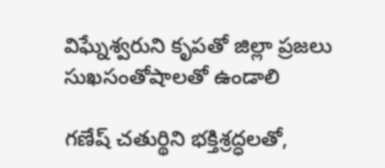విఘ్నేశ్వరుని కృపతో జిల్లా ప్రజలు సుఖసంతోషాలతో ఉండాలి

గణేష్ చతుర్థిని భక్తిశ్రద్ధలతో,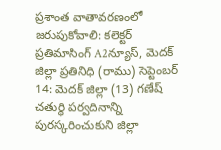ప్రశాంత వాతావరణంలో జరుపుకోవాలి: కలెక్టర్ ప్రతిమాసింగ్ A2న్యూస్, మెదక్ జిల్లా ప్రతినిధి (రాము) సెప్టెంబర్ 14: మెదక్ జిల్లా (13) గణేష్ చతుర్థి పర్వదినాన్ని పురస్కరించుకుని జిల్లా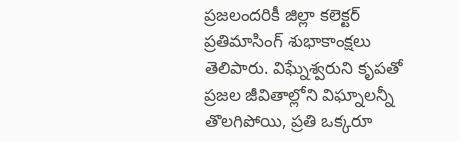ప్రజలందరికీ జిల్లా కలెక్టర్ ప్రతిమాసింగ్ శుభాకాంక్షలు తెలిపారు. విఘ్నేశ్వరుని కృపతో ప్రజల జీవితాల్లోని విఘ్నాలన్నీ తొలగిపోయి, ప్రతి ఒక్కరూ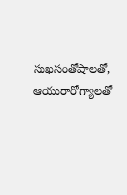సుఖసంతోషాలతో, ఆయురారోగ్యాలతో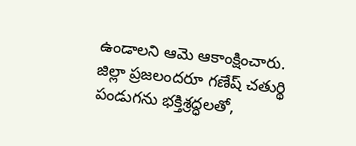ఉండాలని ఆమె ఆకాంక్షించారు. జిల్లా ప్రజలందరూ గణేష్ చతుర్థి పండుగను భక్తిశ్రద్ధలతో,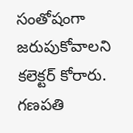సంతోషంగా జరుపుకోవాలని కలెక్టర్ కోరారు. గణపతి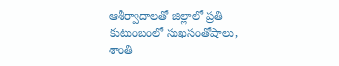ఆశీర్వాదాలతో జిల్లాలో ప్రతి కుటుంబంలో సుఖసంతోషాలు, శాంతి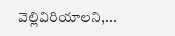వెల్లివిరియాలని,...